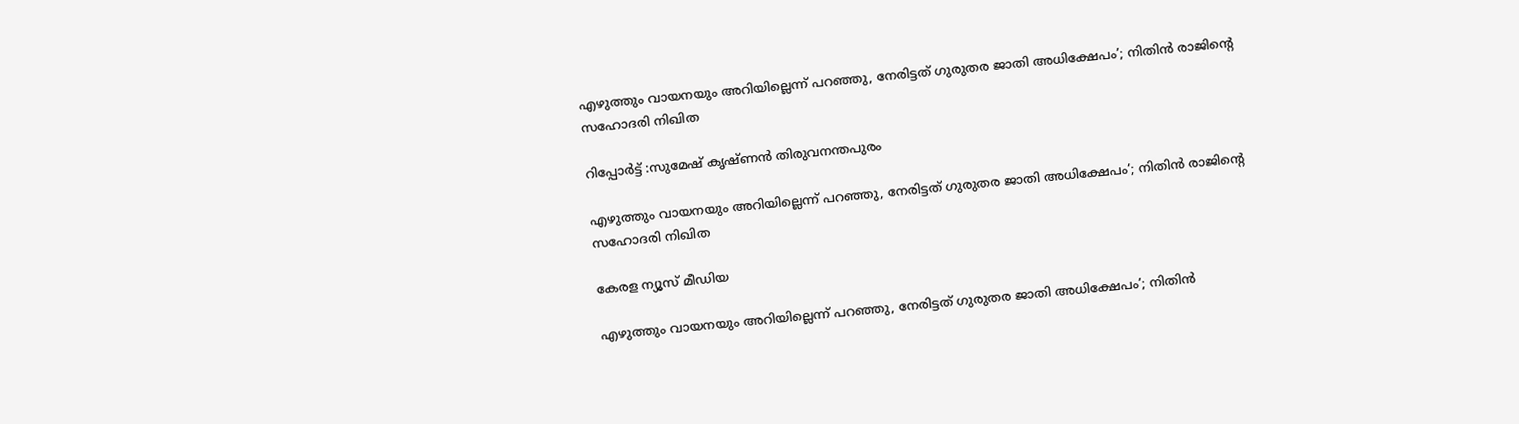എഴുത്തും വായനയും അറിയില്ലെന്ന് പറഞ്ഞു, നേരിട്ടത് ഗുരുതര ജാതി അധിക്ഷേപം’; നിതിൻ രാജിൻ്റെ സഹോദരി നിഖിത

റിപ്പോർട്ട്‌ :സുമേഷ് കൃഷ്ണൻ തിരുവനന്തപുരം

എഴുത്തും വായനയും അറിയില്ലെന്ന് പറഞ്ഞു, നേരിട്ടത് ഗുരുതര ജാതി അധിക്ഷേപം’; നിതിൻ രാജിൻ്റെ സഹോദരി നിഖിത

കേരള ന്യൂസ്‌ മീഡിയ

എഴുത്തും വായനയും അറിയില്ലെന്ന് പറഞ്ഞു, നേരിട്ടത് ഗുരുതര ജാതി അധിക്ഷേപം’; നിതിൻ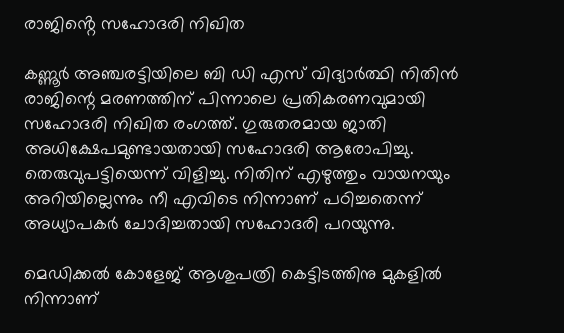രാജിൻ്റെ സഹോദരി നിഖിത

കണ്ണൂർ അഞ്ചരട്ടിയിലെ ബി ഡി എസ് വിദ്യാർത്ഥി നിതിൻ രാജിന്റെ മരണത്തിന് പിന്നാലെ പ്രതികരണവുമായി സഹോദരി നിഖിത രംഗത്ത്. ഗുരുതരമായ ജാതി അധിക്ഷേപമുണ്ടായതായി സഹോദരി ആരോപിച്ചു. തെരുവുപട്ടിയെന്ന് വിളിച്ചു. നിതിന് എഴുത്തും വായനയും അറിയില്ലെന്നും നീ എവിടെ നിന്നാണ് പഠിച്ചതെന്ന് അധ്യാപകർ ചോദിച്ചതായി സഹോദരി പറയുന്നു.

മെഡിക്കൽ കോളേജ് ആശുപത്രി കെട്ടിടത്തിനു മുകളിൽ നിന്നാണ്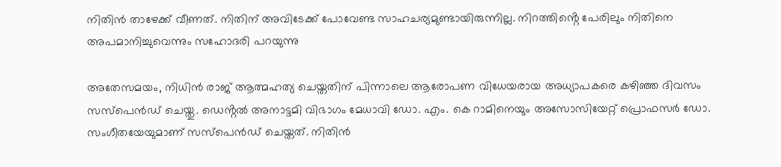നിതിൻ താഴേക്ക് വീണത്. നിതിന് അവിടേക്ക് പോവേണ്ട സാഹചര്യമുണ്ടായിരുന്നില്ല. നിറത്തിൻ്റെ പേരിലും നിതിനെ അപമാനിച്ചുവെന്നും സഹോദരി പറയുന്നു

അതേസമയം, നിധിൻ രാജ് ആത്മഹത്യ ചെയ്തതിന് പിന്നാലെ ആരോപണ വിധേയരായ അധ്യാപകരെ ക‍ഴിഞ്ഞ ദിവസം സസ്പെൻഡ് ചെയ്തു. ഡെൻ്റൽ അനാട്ടമി വിഭാഗം മേധാവി ഡോ. എം. കെ റാമിനെയും അസോസിയേറ്റ് പ്രൊഫസർ ഡോ. സംഗീതയേയുമാണ് സസ്പെൻഡ് ചെയ്തത്. നിതിൻ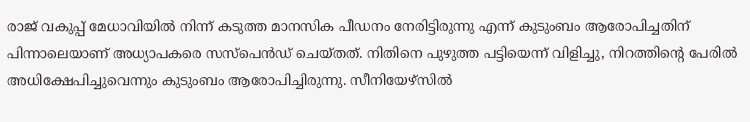രാജ് വകുപ്പ് മേധാവിയിൽ നിന്ന് കടുത്ത മാനസിക പീഡനം നേരിട്ടിരുന്നു എന്ന് കുടുംബം ആരോപിച്ചതിന് പിന്നാലെയാണ് അധ്യാപകരെ സസ്പെൻഡ് ചെയ്തത്. നിതിനെ പുഴുത്ത പട്ടിയെന്ന് വിളിച്ചു, നിറത്തിന്റെ പേരിൽ അധിക്ഷേപിച്ചുവെന്നും കുടുംബം ആരോപിച്ചിരുന്നു. സീനിയേഴ്‌സിൽ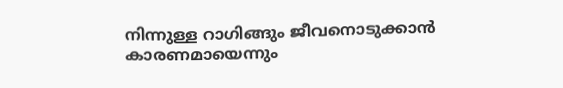നിന്നുള്ള റാഗിങ്ങും ജീവനൊടുക്കാൻ കാരണമായെന്നും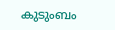കുടുംബം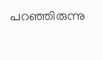പറഞ്ഞിരുന്നു